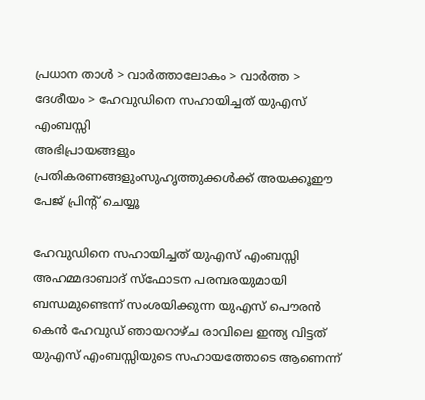പ്രധാന താള്‍ > വാര്‍ത്താലോകം > വാര്‍ത്ത > ദേശീയം > ഹേവുഡിനെ സഹായിച്ചത് യു‌എസ് എംബസ്സി
അഭിപ്രായങ്ങളും പ്രതികരണങ്ങളുംസുഹൃത്തുക്കള്‍ക്ക് അയക്കൂഈ പേജ് പ്രിന്‍റ് ചെയ്യൂ

ഹേവുഡിനെ സഹായിച്ചത് യു‌എസ് എംബസ്സി
അഹമ്മദാബാദ് സ്ഫോടന പരമ്പരയുമായി ബന്ധമുണ്ടെന്ന് സംശയിക്കുന്ന യു‌എസ് പൌരന്‍ കെന്‍ ഹേവുഡ് ഞായറാഴ്ച രാവിലെ ഇന്ത്യ വിട്ടത് യു‌എസ് എംബസ്സിയുടെ സഹായത്തോടെ ആണെന്ന്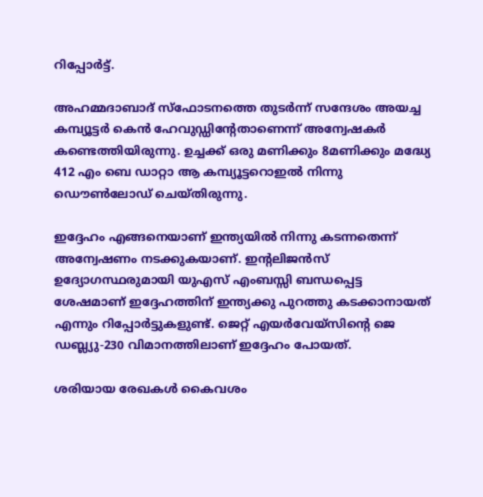റിപ്പോര്‍ട്ട്.

അഹമ്മദാബാദ് സ്ഫോടനത്തെ തുടര്‍ന്ന് സന്ദേശം അയച്ച കമ്പ്യൂട്ടര്‍ കെന്‍ ഹേവുഡ്ഡിന്‍റേതാണെന്ന് അന്വേഷകര്‍ കണ്ടെത്തിയിരുന്നു. ഉച്ചക്ക് ഒരു മണിക്കും 8മണിക്കും മദ്ധ്യേ 412 എം ബെ ഡാറ്റാ ആ കമ്പ്യൂട്ടറൊഇല്‍ നിന്നു ഡൌണ്‍ലോഡ് ചെയ്തിരുന്നു.

ഇദ്ദേഹം എങ്ങനെയാണ് ഇന്ത്യയില്‍ നിന്നു കടന്നതെന്ന് അന്വേഷണം നടക്കുകയാണ്. ഇന്‍റലിജന്‍സ് ഉദ്യോഗസ്ഥരുമായി യു‌എസ് എംബസ്സി ബന്ധപ്പെട്ട ശേഷമാണ് ഇദ്ദേഹത്തിന് ഇന്ത്യക്കു പുറത്തു കടക്കാനായത് എന്നും റിപ്പോര്‍ട്ടുകളുണ്ട്. ജെറ്റ് എയര്‍വേയ്സിന്‍റെ ജെ ഡബ്ല്യു-230 വിമാനത്തിലാണ് ഇദ്ദേഹം പോയത്.

ശരിയായ രേഖകള്‍ കൈവശം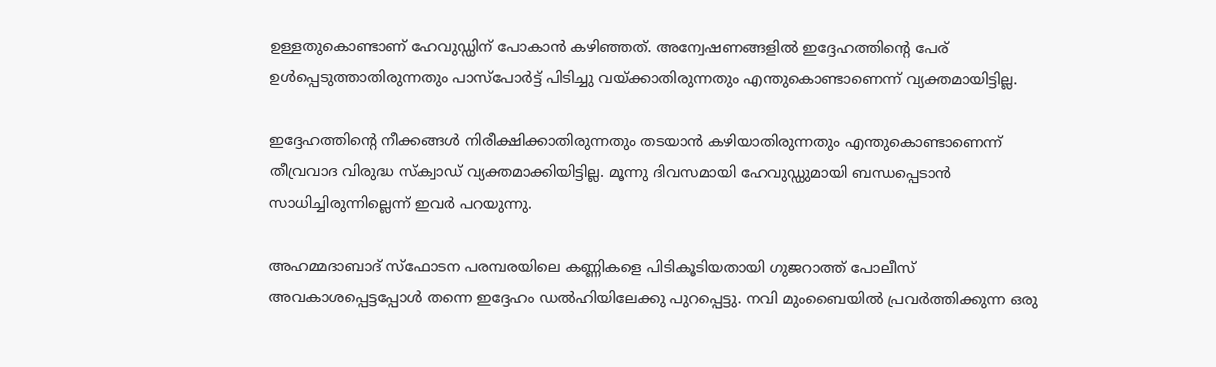ഉള്ളതുകൊണ്ടാണ് ഹേവുഡ്ഡിന് പോകാന്‍ കഴിഞ്ഞത്. അന്വേഷണങ്ങളില്‍ ഇദ്ദേഹത്തിന്‍റെ പേര് ഉള്‍പ്പെടുത്താതിരുന്നതും പാസ്പോര്‍ട്ട് പിടിച്ചു വയ്ക്കാതിരുന്നതും എന്തുകൊണ്ടാണെന്ന് വ്യക്തമായിട്ടില്ല.

ഇദ്ദേഹത്തിന്‍റെ നീക്കങ്ങള്‍ നിരീക്ഷിക്കാതിരുന്നതും തടയാന്‍ കഴിയാതിരുന്നതും എന്തുകൊണ്ടാണെന്ന് തീവ്രവാദ വിരുദ്ധ സ്ക്വാഡ് വ്യക്തമാക്കിയിട്ടില്ല. മൂന്നു ദിവസമായി ഹേവുഡ്ഡുമായി ബന്ധപ്പെടാന്‍ സാധിച്ചിരുന്നില്ലെന്ന് ഇവര്‍ പറയുന്നു.

അഹമ്മദാബാദ് സ്ഫോടന പരമ്പരയിലെ കണ്ണികളെ പിടികൂടിയതായി ഗുജറാത്ത് പോലീസ് അവകാശപ്പെട്ടപ്പോള്‍ തന്നെ ഇദ്ദേഹം ഡല്‍ഹിയിലേക്കു പുറപ്പെട്ടു. നവി മുംബൈയില്‍ പ്രവര്‍ത്തിക്കുന്ന ഒരു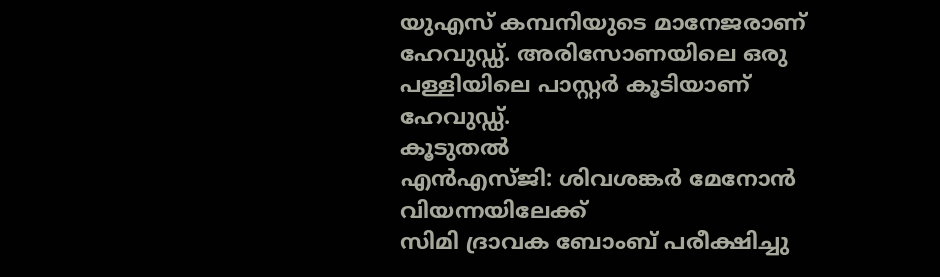യു‌എസ് കമ്പനിയുടെ മാനേജരാണ് ഹേവുഡ്ഡ്. അരിസോണയിലെ ഒരു പള്ളിയിലെ പാസ്റ്റര്‍ കൂടിയാണ് ഹേവുഡ്ഡ്.
കൂടുതല്‍
എന്‍‌എസ്ജി: ശിവശങ്കര്‍ മേനോന്‍ വിയന്നയിലേക്ക്
സിമി ദ്രാവക ബോംബ് പരീക്ഷിച്ചു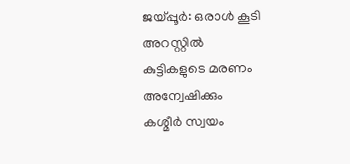ജയ്പ്പൂര്‍: ഒരാള്‍ കൂടി അറസ്റ്റില്‍
കുട്ടികളുടെ മരണം അന്വേഷിക്കും
കശ്മീര്‍ സ്വയം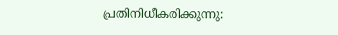പ്രതിനിധീകരിക്കുന്നു: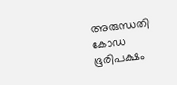അരുന്ധതി
കോഡ ഭൂരിപക്ഷം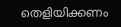തെളിയിക്കണം